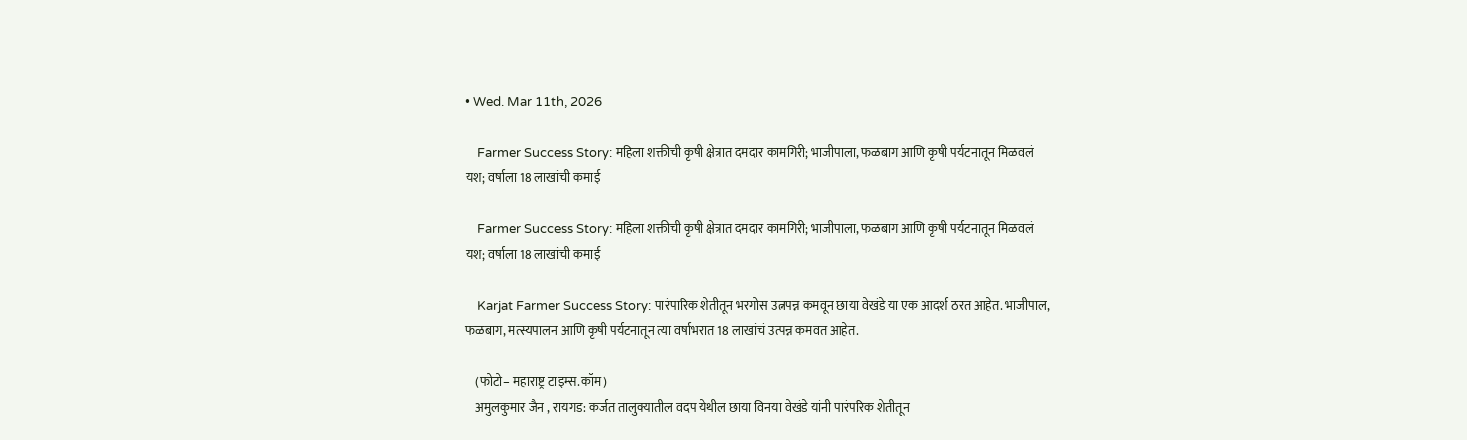• Wed. Mar 11th, 2026

    Farmer Success Story: महिला शक्तीची कृषी क्षेत्रात दमदार कामगिरी; भाजीपाला, फळबाग आणि कृषी पर्यटनातून मिळवलं यश; वर्षाला 18 लाखांची कमाई

    Farmer Success Story: महिला शक्तीची कृषी क्षेत्रात दमदार कामगिरी; भाजीपाला, फळबाग आणि कृषी पर्यटनातून मिळवलं यश; वर्षाला 18 लाखांची कमाई

    Karjat Farmer Success Story: पारंपारिक शेतीतून भरगोस उत्नपन्न कमवून छाया वेखंडे या एक आदर्श ठरत आहेत. भाजीपाल, फळबाग, मत्स्यपालन आणि कृषी पर्यटनातून त्या वर्षाभरात 18 लाखांचं उत्पन्न कमवत आहेत.

    (फोटो– महाराष्ट्र टाइम्स.कॉम)
    अमुलकुमार जैन , रायगड: कर्जत तालुक्यातील वदप येथील छाया विनया वेखंडे यांनी पारंपरिक शेतीतून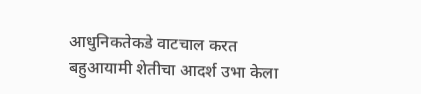आधुनिकतेकडे वाटचाल करत बहुआयामी शेतीचा आदर्श उभा केला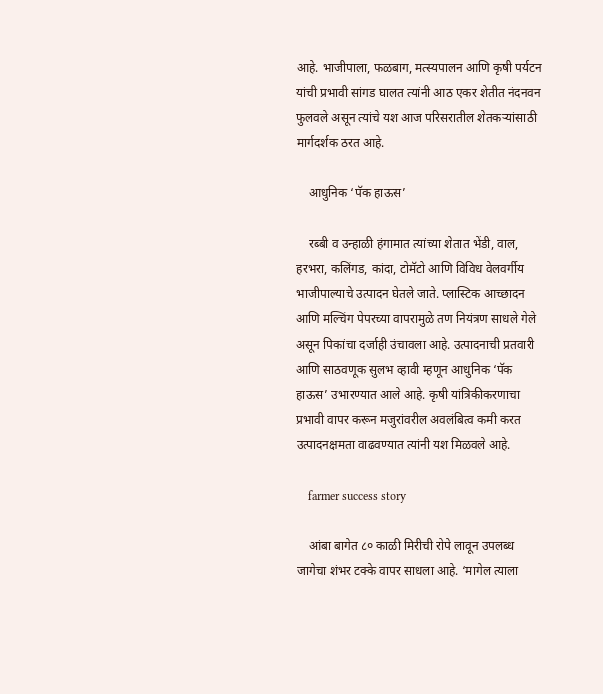आहे. भाजीपाला, फळबाग, मत्स्यपालन आणि कृषी पर्यटन यांची प्रभावी सांगड घालत त्यांनी आठ एकर शेतीत नंदनवन फुलवले असून त्यांचे यश आज परिसरातील शेतकऱ्यांसाठी मार्गदर्शक ठरत आहे.

    आधुनिक ‘पॅक हाऊस’

    रब्बी व उन्हाळी हंगामात त्यांच्या शेतात भेंडी, वाल, हरभरा, कलिंगड, कांदा, टोमॅटो आणि विविध वेलवर्गीय भाजीपाल्याचे उत्पादन घेतले जाते. प्लास्टिक आच्छादन आणि मल्चिंग पेपरच्या वापरामुळे तण नियंत्रण साधले गेले असून पिकांचा दर्जाही उंचावला आहे. उत्पादनाची प्रतवारी आणि साठवणूक सुलभ व्हावी म्हणून आधुनिक ‘पॅक हाऊस’ उभारण्यात आले आहे. कृषी यांत्रिकीकरणाचा प्रभावी वापर करून मजुरांवरील अवलंबित्व कमी करत उत्पादनक्षमता वाढवण्यात त्यांनी यश मिळवले आहे.

    farmer success story

    आंबा बागेत ८० काळी मिरीची रोपे लावून उपलब्ध जागेचा शंभर टक्के वापर साधला आहे. ‘मागेल त्याला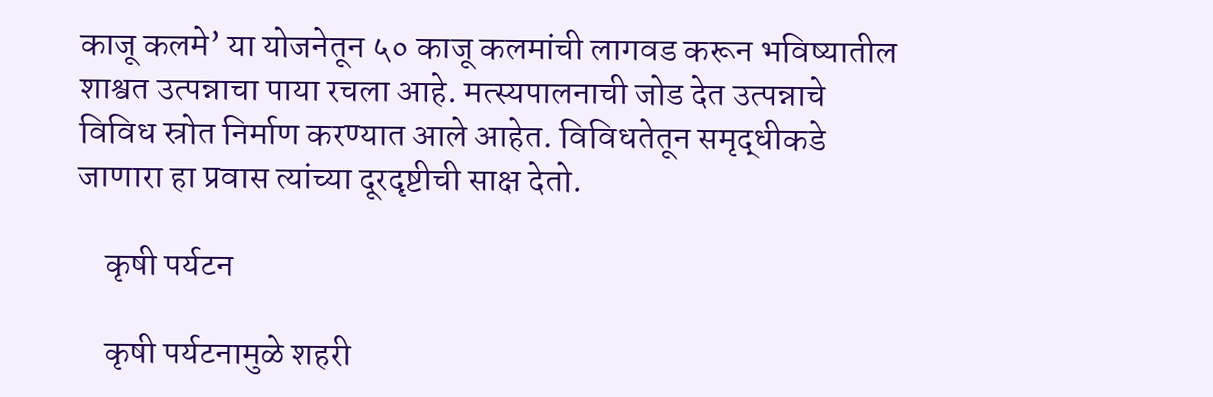काजू कलमे’ या योजनेतून ५० काजू कलमांची लागवड करून भविष्यातील शाश्वत उत्पन्नाचा पाया रचला आहे. मत्स्यपालनाची जोड देत उत्पन्नाचे विविध स्रोत निर्माण करण्यात आले आहेत. विविधतेतून समृद्धीकडे जाणारा हा प्रवास त्यांच्या दूरदृष्टीची साक्ष देतो.

    कृषी पर्यटन

    कृषी पर्यटनामुळे शहरी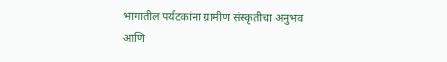भागातील पर्यटकांना ग्रामीण संस्कृतीचा अनुभव आणि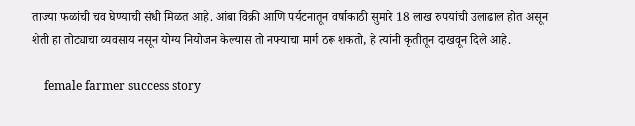ताज्या फळांची चव घेण्याची संधी मिळत आहे. आंबा विक्री आणि पर्यटनातून वर्षाकाठी सुमारे 18 लाख रुपयांची उलाढाल होत असून शेती हा तोट्याचा व्यवसाय नसून योग्य नियोजन केल्यास तो नफ्याचा मार्ग ठरू शकतो, हे त्यांनी कृतीतून दाखवून दिले आहे.

    female farmer success story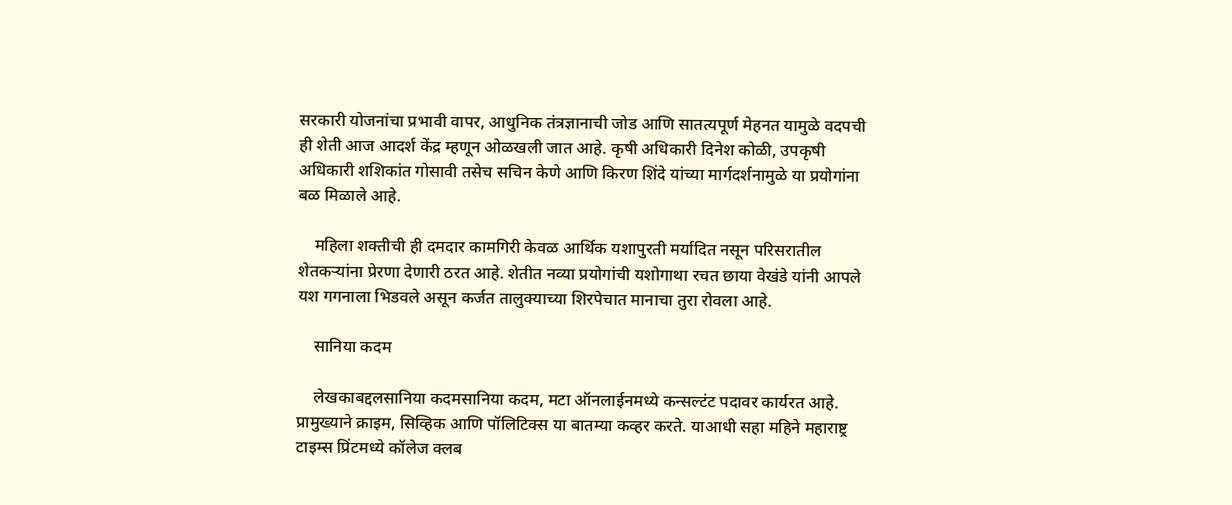सरकारी योजनांचा प्रभावी वापर, आधुनिक तंत्रज्ञानाची जोड आणि सातत्यपूर्ण मेहनत यामुळे वदपची ही शेती आज आदर्श केंद्र म्हणून ओळखली जात आहे. कृषी अधिकारी दिनेश कोळी, उपकृषी अधिकारी शशिकांत गोसावी तसेच सचिन केणे आणि किरण शिंदे यांच्या मार्गदर्शनामुळे या प्रयोगांना बळ मिळाले आहे.

    महिला शक्तीची ही दमदार कामगिरी केवळ आर्थिक यशापुरती मर्यादित नसून परिसरातील शेतकऱ्यांना प्रेरणा देणारी ठरत आहे. शेतीत नव्या प्रयोगांची यशोगाथा रचत छाया वेखंडे यांनी आपले यश गगनाला भिडवले असून कर्जत तालुक्याच्या शिरपेचात मानाचा तुरा रोवला आहे.

    सानिया कदम

    लेखकाबद्दलसानिया कदमसानिया कदम, मटा ऑनलाईनमध्ये कन्सल्टंट पदावर कार्यरत आहे. प्रामुख्याने क्राइम, सिव्हिक आणि पॉलिटिक्स या बातम्या कव्हर करते. याआधी सहा महिने महाराष्ट्र टाइम्स प्रिंटमध्ये कॉलेज क्लब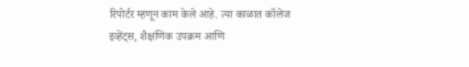रिपोर्टर म्हणून काम केले आहे. त्या काळात कॉलेज इव्हेंट्स, शैक्षणिक उपक्रम आणि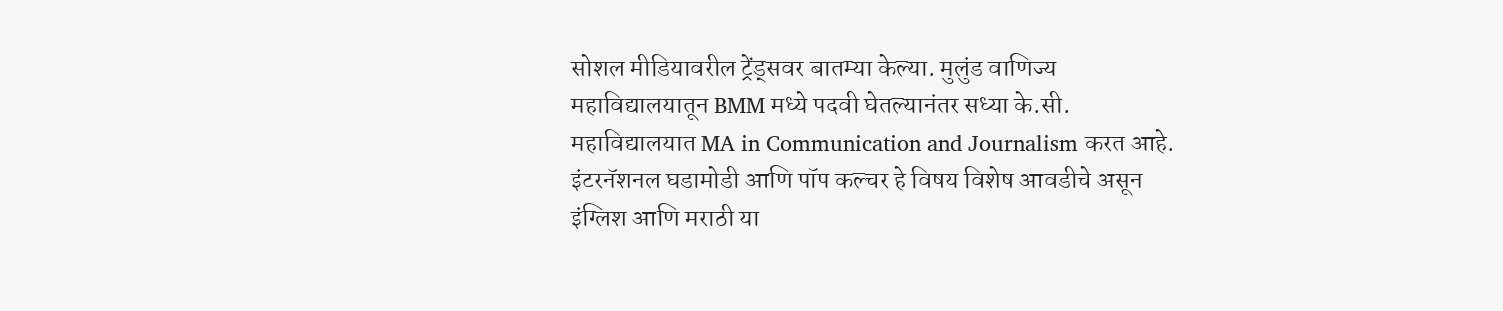सोशल मीडियावरील ट्रेंड्सवर बातम्या केल्या. मुलुंड वाणिज्य महाविद्यालयातून BMM मध्ये पदवी घेतल्यानंतर सध्या के.सी. महाविद्यालयात MA in Communication and Journalism करत आहे. इंटरनॅशनल घडामोडी आणि पॉप कल्चर हे विषय विशेष आवडीचे असून इंग्लिश आणि मराठी या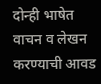दोन्ही भाषेत वाचन व लेखन करण्याची आवड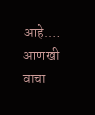आहे.… आणखी वाचा